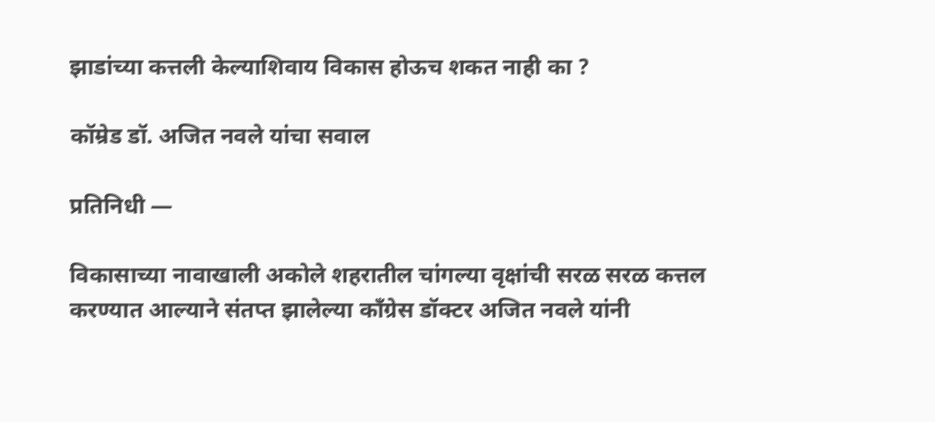झाडांच्या कत्तली केल्याशिवाय विकास होऊच शकत नाही का ?

कॉम्रेड डॉ. अजित नवले यांचा सवाल

प्रतिनिधी —

विकासाच्या नावाखाली अकोले शहरातील चांगल्या वृक्षांची सरळ सरळ कत्तल करण्यात आल्याने संतप्त झालेल्या काँग्रेस डॉक्टर अजित नवले यांनी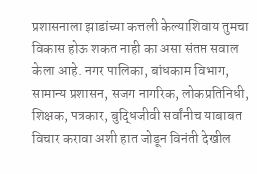प्रशासनाला झाडांच्या कत्तली केल्याशिवाय तुमचा विकास होऊ शकत नाही का असा संतप्त सवाल केला आहे. नगर पालिका, बांधकाम विभाग, सामान्य प्रशासन, सजग नागरिक, लोकप्रतिनिधी, शिक्षक, पत्रकार, बुद्धिजीवी सर्वांनीच याबाबत विचार करावा अशी हात जोडून विनंती देखील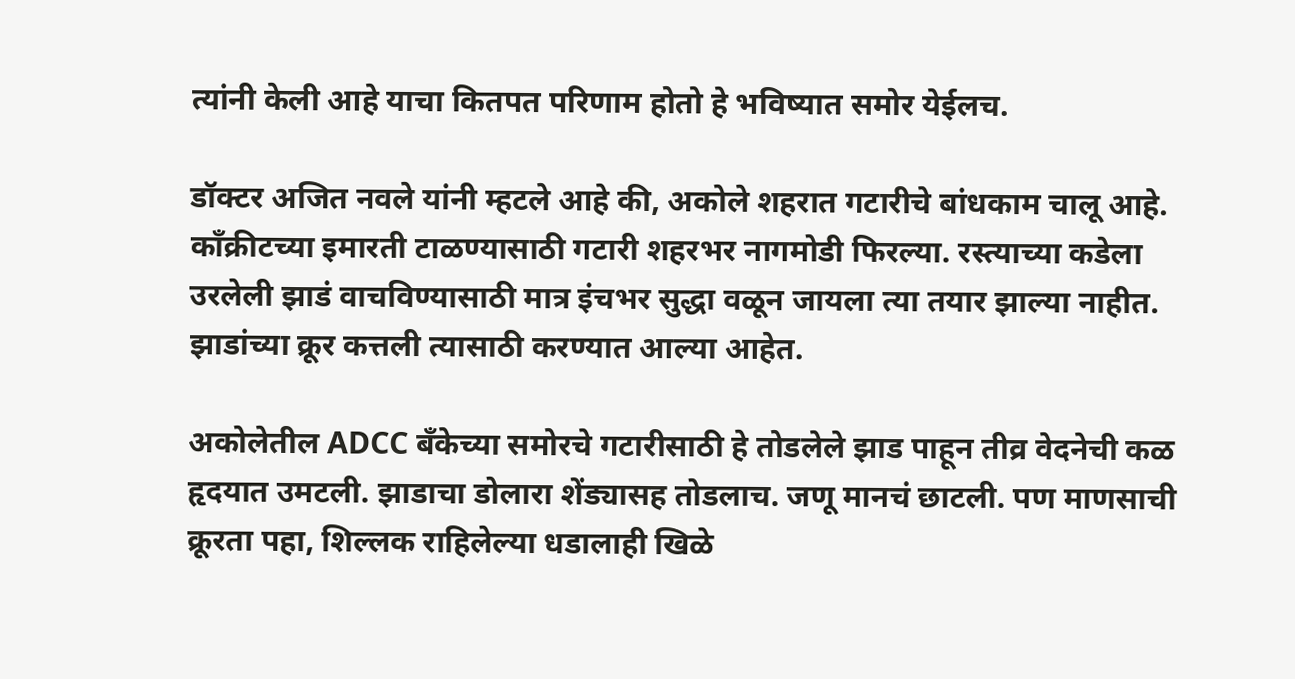त्यांनी केली आहे याचा कितपत परिणाम होतो हे भविष्यात समोर येईलच.

डॉक्टर अजित नवले यांनी म्हटले आहे की, अकोले शहरात गटारीचे बांधकाम चालू आहे. काँक्रीटच्या इमारती टाळण्यासाठी गटारी शहरभर नागमोडी फिरल्या. रस्त्याच्या कडेला उरलेली झाडं वाचविण्यासाठी मात्र इंचभर सुद्धा वळून जायला त्या तयार झाल्या नाहीत. झाडांच्या क्रूर कत्तली त्यासाठी करण्यात आल्या आहेत.

अकोलेतील ADCC बँकेच्या समोरचे गटारीसाठी हे तोडलेले झाड पाहून तीव्र वेदनेची कळ हृदयात उमटली. झाडाचा डोलारा शेंड्यासह तोडलाच. जणू मानचं छाटली. पण माणसाची क्रूरता पहा, शिल्लक राहिलेल्या धडालाही खिळे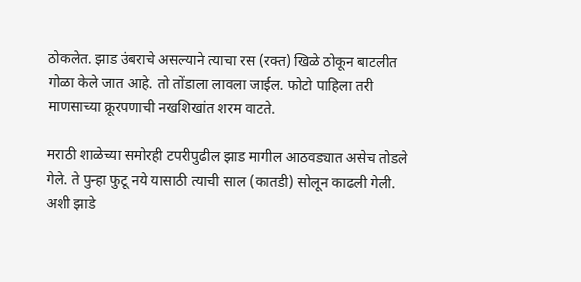ठोकलेत. झाड उंबराचे असल्याने त्याचा रस (रक्त) खिळे ठोकून बाटलीत गोळा केले जात आहे. तो तोंडाला लावला जाईल. फोटो पाहिला तरी माणसाच्या क्रूरपणाची नखशिखांत शरम वाटते.

मराठी शाळेच्या समोरही टपरीपुढील झाड मागील आठवड्यात असेच तोडले गेले. ते पुन्हा फुटू नये यासाठी त्याची साल (कातडी) सोलून काढली गेली. अशी झाडे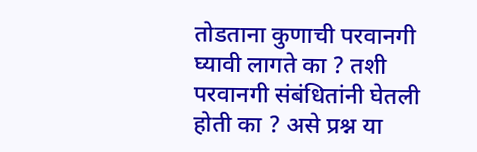तोडताना कुणाची परवानगी घ्यावी लागते का ? तशी परवानगी संबंधितांनी घेतली होती का ? असे प्रश्न या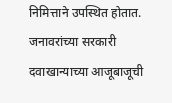निमित्ताने उपस्थित होतात. जनावरांच्या सरकारी दवाखान्याच्या आजूबाजूची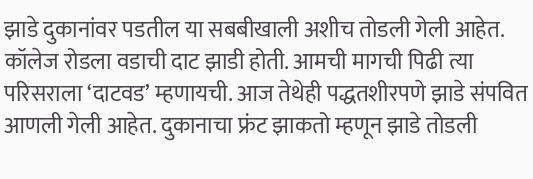झाडे दुकानांवर पडतील या सबबीखाली अशीच तोडली गेली आहेत. कॉलेज रोडला वडाची दाट झाडी होती. आमची मागची पिढी त्या परिसराला ‘दाटवड’ म्हणायची. आज तेथेही पद्धतशीरपणे झाडे संपवित आणली गेली आहेत. दुकानाचा फ्रंट झाकतो म्हणून झाडे तोडली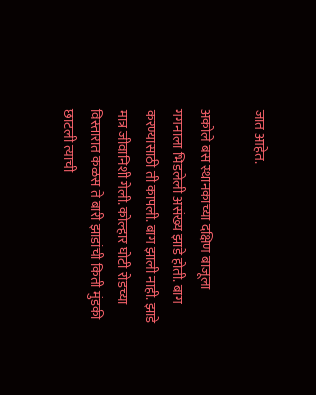जात आहेत.

अकोले बस स्थानकाच्या दक्षिण बाजूला गगनाला भिडलेली असंख्य झाडे होती. बाग करण्यासाठी ती कापली. बाग झाली नाही. झाडे मात्र जीवानिशी गेली. कोल्हार घोटी रोडच्या विस्तारात कळस ते बारी झाडांची किती मुंडकी छाटली त्याची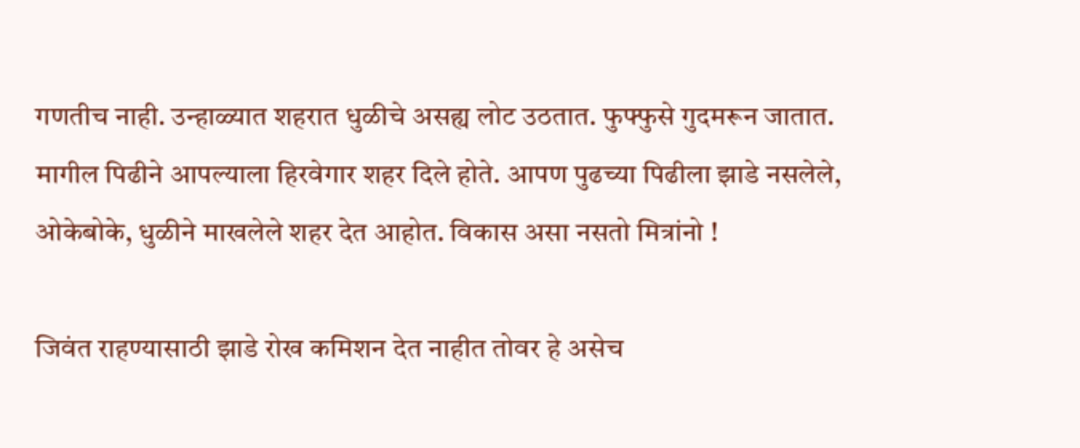गणतीच नाही. उन्हाळ्यात शहरात धुळीचे असह्य लोट उठतात. फुफ्फुसे गुदमरून जातात. मागील पिढीने आपल्याला हिरवेगार शहर दिले होते. आपण पुढच्या पिढीला झाडे नसलेले, ओकेबोके, धुळीने माखलेले शहर देत आहोत. विकास असा नसतो मित्रांनो !

जिवंत राहण्यासाठी झाडे रोख कमिशन देत नाहीत तोवर हे असेच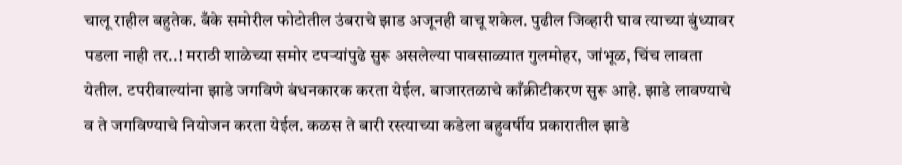चालू राहील बहुतेक. बँके समोरील फोटोतील उंबराचे झाड अजूनही वाचू शकेल. पुढील जिव्हारी घाव त्याच्या बुंध्यावर पडला नाही तर..! मराठी शाळेच्या समोर टपऱ्यांपुढे सुरू असलेल्या पावसाळ्यात गुलमोहर, जांभूळ, चिंच लावता येतील. टपरीवाल्यांना झाडे जगविणे बंधनकारक करता येईल. बाजारतळाचे काँक्रीटीकरण सुरू आहे. झाडे लावण्याचे व ते जगविण्याचे नियोजन करता येईल. कळस ते बारी रस्त्याच्या कडेला बहुवर्षीय प्रकारातील झाडे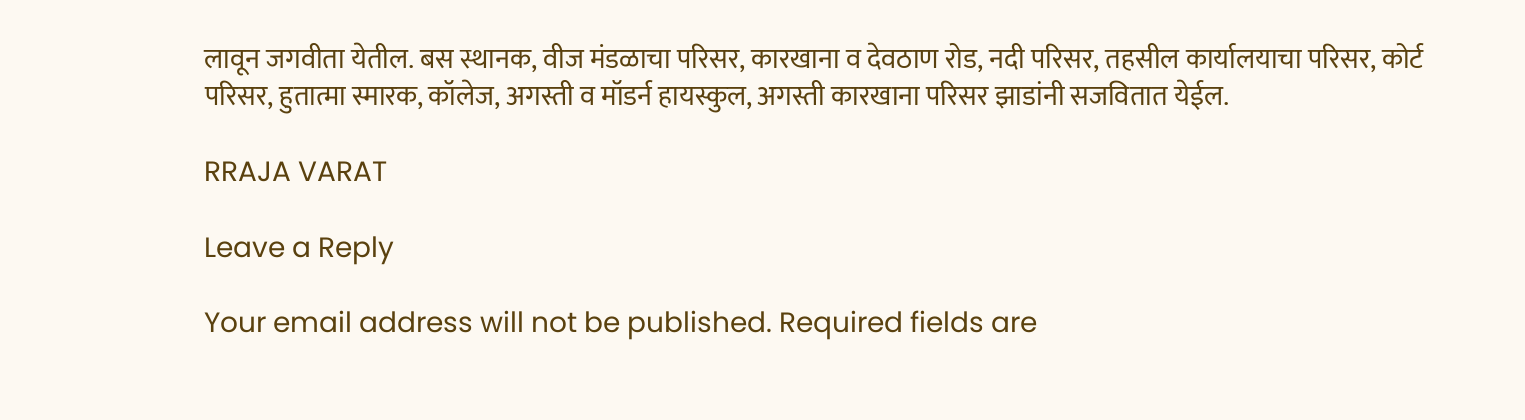लावून जगवीता येतील. बस स्थानक, वीज मंडळाचा परिसर, कारखाना व देवठाण रोड, नदी परिसर, तहसील कार्यालयाचा परिसर, कोर्ट परिसर, हुतात्मा स्मारक, कॉलेज, अगस्ती व मॉडर्न हायस्कुल, अगस्ती कारखाना परिसर झाडांनी सजवितात येईल.

RRAJA VARAT

Leave a Reply

Your email address will not be published. Required fields are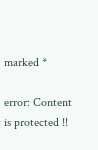marked *

error: Content is protected !!